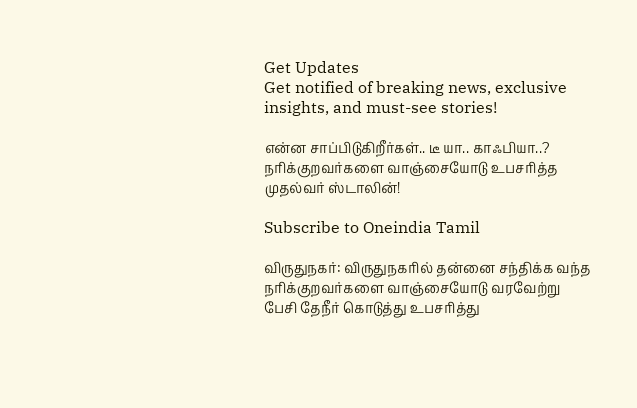Get Updates
Get notified of breaking news, exclusive insights, and must-see stories!

என்ன சாப்பிடுகிறீர்கள்.. டீ யா.. காஃபியா..? நரிக்குறவர்களை வாஞ்சையோடு உபசரித்த முதல்வர் ஸ்டாலின்!

Subscribe to Oneindia Tamil

விருதுநகர்: விருதுநகரில் தன்னை சந்திக்க வந்த நரிக்குறவர்களை வாஞ்சையோடு வரவேற்று பேசி தேநீர் கொடுத்து உபசரித்து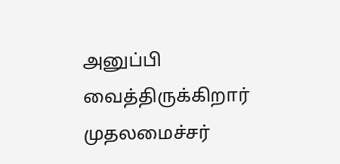அனுப்பி வைத்திருக்கிறார் முதலமைச்சர்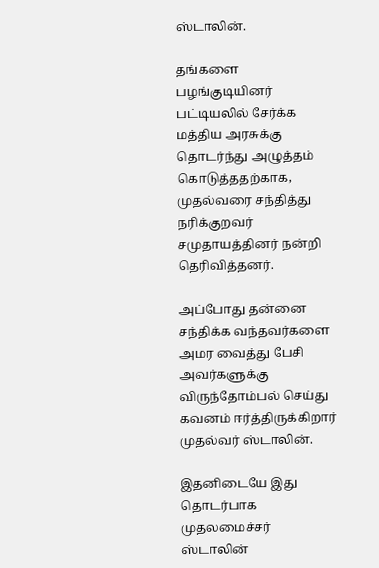ஸ்டாலின்.

தங்களை பழங்குடியினர் பட்டியலில் சேர்க்க மத்திய அரசுக்கு தொடர்ந்து அழுத்தம் கொடுத்ததற்காக, முதல்வரை சந்தித்து நரிக்குறவர் சமுதாயத்தினர் நன்றி தெரிவித்தனர்.

அப்போது தன்னை சந்திக்க வந்தவர்களை அமர வைத்து பேசி அவர்களுக்கு விருந்தோம்பல் செய்து கவனம் ஈர்த்திருக்கிறார் முதல்வர் ஸ்டாலின்.

இதனிடையே இது தொடர்பாக முதலமைச்சர் ஸ்டாலின்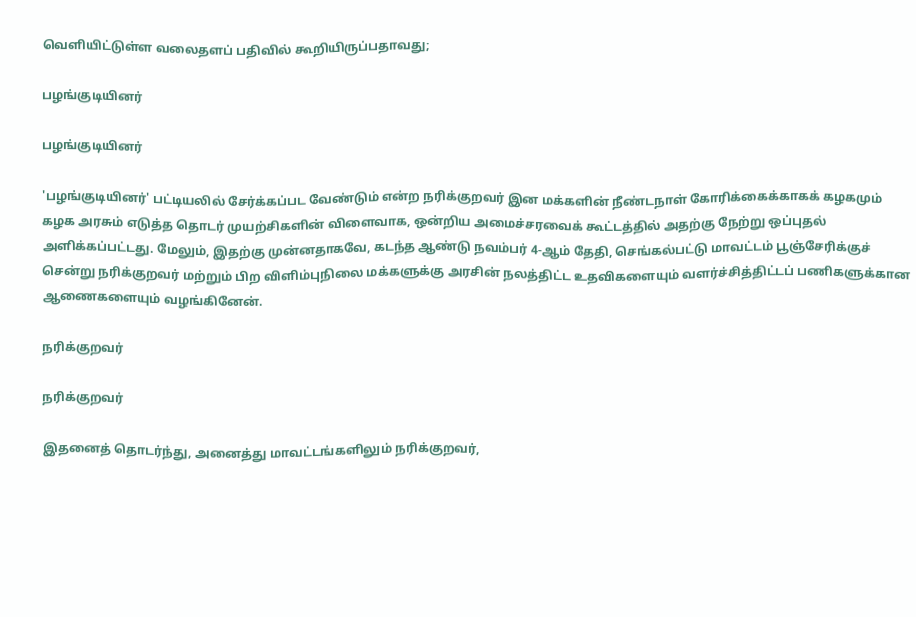வெளியிட்டுள்ள வலைதளப் பதிவில் கூறியிருப்பதாவது;

பழங்குடியினர்

பழங்குடியினர்

'பழங்குடியினர்' பட்டியலில் சேர்க்கப்பட வேண்டும் என்ற நரிக்குறவர் இன மக்களின் நீண்டநாள் கோரிக்கைக்காகக் கழகமும் கழக அரசும் எடுத்த தொடர் முயற்சிகளின் விளைவாக, ஒன்றிய அமைச்சரவைக் கூட்டத்தில் அதற்கு நேற்று ஒப்புதல் அளிக்கப்பட்டது. மேலும், இதற்கு முன்னதாகவே, கடந்த ஆண்டு நவம்பர் 4-ஆம் தேதி, செங்கல்பட்டு மாவட்டம் பூஞ்சேரிக்குச் சென்று நரிக்குறவர் மற்றும் பிற விளிம்புநிலை மக்களுக்கு அரசின் நலத்திட்ட உதவிகளையும் வளர்ச்சித்திட்டப் பணிகளுக்கான ஆணைகளையும் வழங்கினேன்.

நரிக்குறவர்

நரிக்குறவர்

இதனைத் தொடர்ந்து, அனைத்து மாவட்டங்களிலும் நரிக்குறவர்,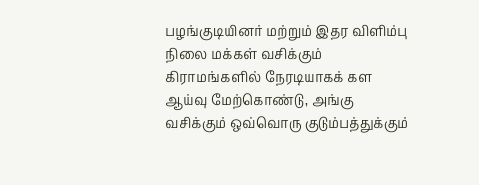பழங்குடியினர் மற்றும் இதர விளிம்பு நிலை மக்கள் வசிக்கும் கிராமங்களில் நேரடியாகக் கள ஆய்வு மேற்கொண்டு, அங்கு வசிக்கும் ஒவ்வொரு குடும்பத்துக்கும்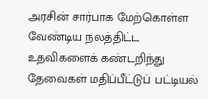அரசின் சார்பாக மேற்கொள்ள வேண்டிய நலத்திட்ட உதவிகளைக் கண்டறிந்து தேவைகள் மதிப்பீட்டுப் பட்டியல்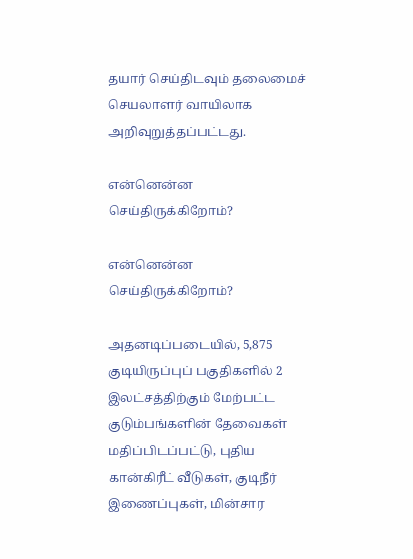தயார் செய்திடவும் தலைமைச் செயலாளர் வாயிலாக அறிவுறுத்தப்பட்டது.

என்னென்ன செய்திருக்கிறோம்?

என்னென்ன செய்திருக்கிறோம்?

அதனடிப்படையில், 5,875 குடியிருப்புப் பகுதிகளில் 2 இலட்சத்திற்கும் மேற்பட்ட குடும்பங்களின் தேவைகள் மதிப்பிடப்பட்டு, புதிய கான்கிரீட் வீடுகள், குடிநீர் இணைப்புகள், மின்சார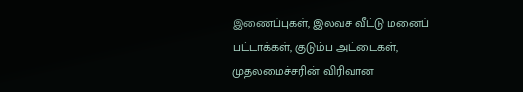இணைப்புகள், இலவச வீட்டு மனைப் பட்டாக்கள், குடும்ப அட்டைகள், முதலமைச்சரின் விரிவான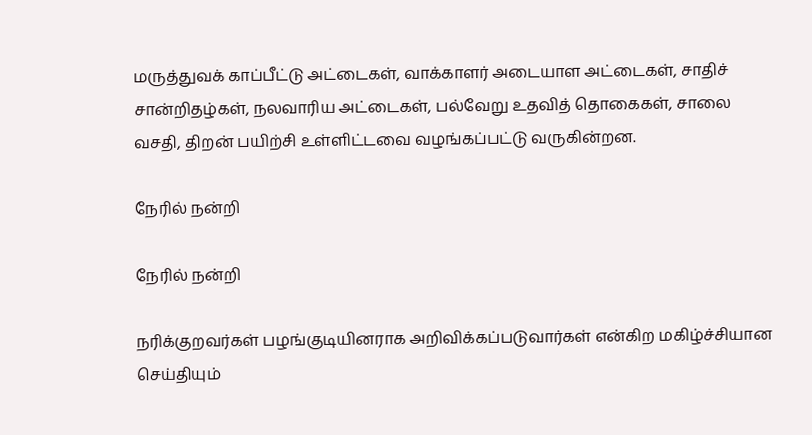மருத்துவக் காப்பீட்டு அட்டைகள், வாக்காளர் அடையாள அட்டைகள், சாதிச் சான்றிதழ்கள், நலவாரிய அட்டைகள், பல்வேறு உதவித் தொகைகள், சாலை வசதி, திறன் பயிற்சி உள்ளிட்டவை வழங்கப்பட்டு வருகின்றன.

நேரில் நன்றி

நேரில் நன்றி

நரிக்குறவர்கள் பழங்குடியினராக அறிவிக்கப்படுவார்கள் என்கிற மகிழ்ச்சியான செய்தியும்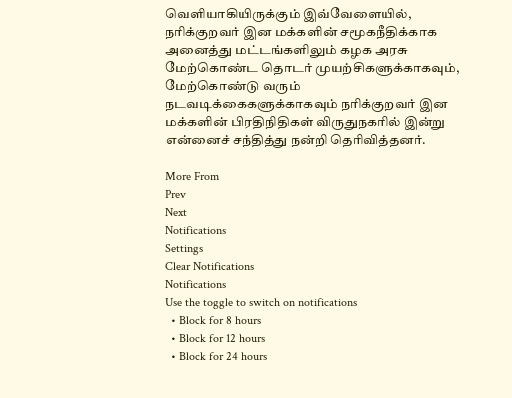வெளியாகியிருக்கும் இவ்வேளையில், நரிக்குறவர் இன மக்களின் சமூகநீதிக்காக அனைத்து மட்டங்களிலும் கழக அரசு மேற்கொண்ட தொடர் முயற்சிகளுக்காகவும், மேற்கொண்டு வரும் நடவடிக்கைகளுக்காகவும் நரிக்குறவர் இன மக்களின் பிரதிநிதிகள் விருதுநகரில் இன்று என்னைச் சந்தித்து நன்றி தெரிவித்தனர்.

More From
Prev
Next
Notifications
Settings
Clear Notifications
Notifications
Use the toggle to switch on notifications
  • Block for 8 hours
  • Block for 12 hours
  • Block for 24 hours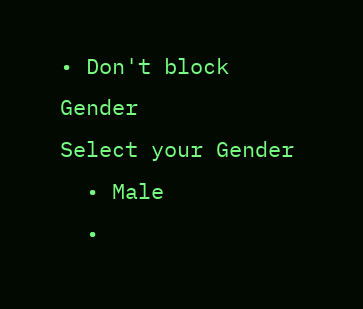• Don't block
Gender
Select your Gender
  • Male
  •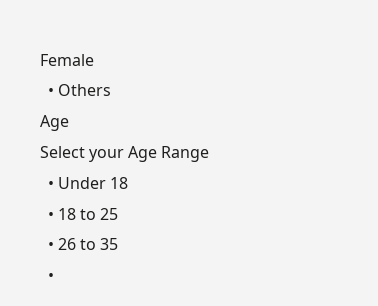Female
  • Others
Age
Select your Age Range
  • Under 18
  • 18 to 25
  • 26 to 35
  •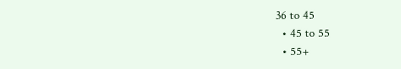36 to 45
  • 45 to 55
  • 55+